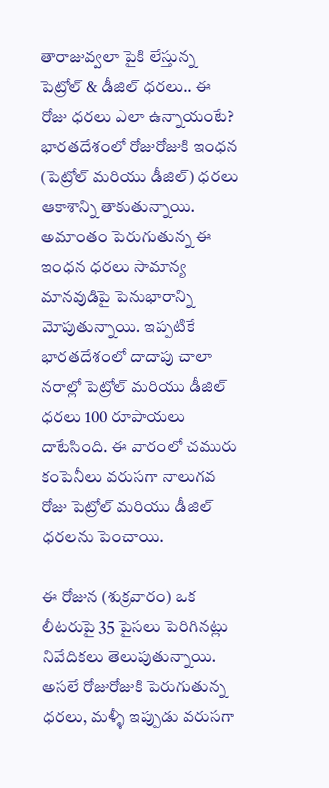తారాజువ్వలా పైకి లేస్తున్న పెట్రోల్ & డీజిల్ ధరలు.. ఈ రోజు ధరలు ఎలా ఉన్నాయంటే?
భారతదేశంలో రోజురోజుకి ఇంధన (పెట్రోల్ మరియు డీజిల్) ధరలు ఆకాశాన్ని తాకుతున్నాయి. అమాంతం పెరుగుతున్న ఈ ఇంధన ధరలు సామాన్య మానవుడిపై పెనుభారాన్ని మోపుతున్నాయి. ఇప్పటికే భారతదేశంలో దాదాపు చాలా నరాల్లో పెట్రోల్ మరియు డీజిల్ ధరలు 100 రూపాయలు దాటేసింది. ఈ వారంలో చమురు కంపెనీలు వరుసగా నాలుగవ రోజు పెట్రోల్ మరియు డీజిల్ ధరలను పెంచాయి.

ఈ రోజున (శుక్రవారం) ఒక లీటరుపై 35 పైసలు పెరిగినట్లు నివేదికలు తెలుపుతున్నాయి. అసలే రోజురోజుకి పెరుగుతున్న ధరలు, మళ్ళీ ఇప్పుడు వరుసగా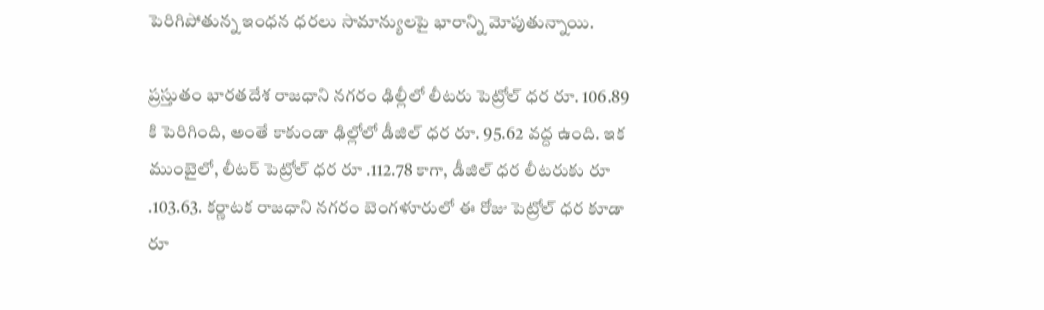పెరిగిపోతున్న ఇంధన ధరలు సామాన్యులపై భారాన్ని మోపుతున్నాయి.

ప్రస్తుతం భారతదేశ రాజధాని నగరం ఢిల్లీలో లీటరు పెట్రోల్ ధర రూ. 106.89 కి పెరిగింది, అంతే కాకుండా ఢిల్లోలో డీజిల్ ధర రూ. 95.62 వద్ద ఉంది. ఇక ముంబైలో, లీటర్ పెట్రోల్ ధర రూ .112.78 కాగా, డీజిల్ ధర లీటరుకు రూ .103.63. కర్ణాటక రాజధాని నగరం బెంగళూరులో ఈ రోజు పెట్రోల్ ధర కూడా రూ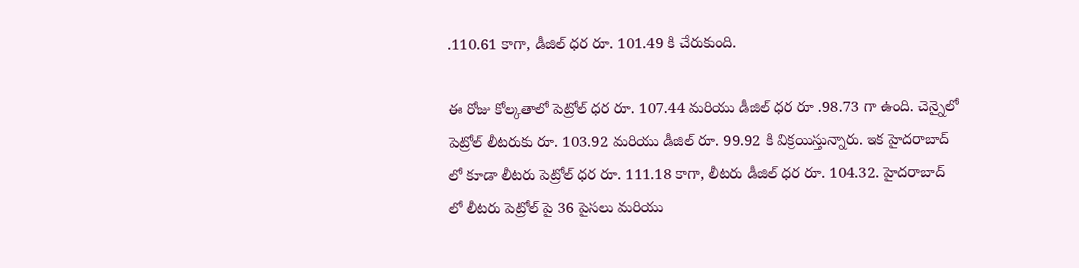.110.61 కాగా, డీజిల్ ధర రూ. 101.49 కి చేరుకుంది.

ఈ రోజు కోల్కతాలో పెట్రోల్ ధర రూ. 107.44 మరియు డీజిల్ ధర రూ .98.73 గా ఉంది. చెన్నైలో పెట్రోల్ లీటరుకు రూ. 103.92 మరియు డీజిల్ రూ. 99.92 కి విక్రయిస్తున్నారు. ఇక హైదరాబాద్ లో కూడా లీటరు పెట్రోల్ ధర రూ. 111.18 కాగా, లీటరు డీజిల్ ధర రూ. 104.32. హైదరాబాద్ లో లీటరు పెట్రోల్ పై 36 పైసలు మరియు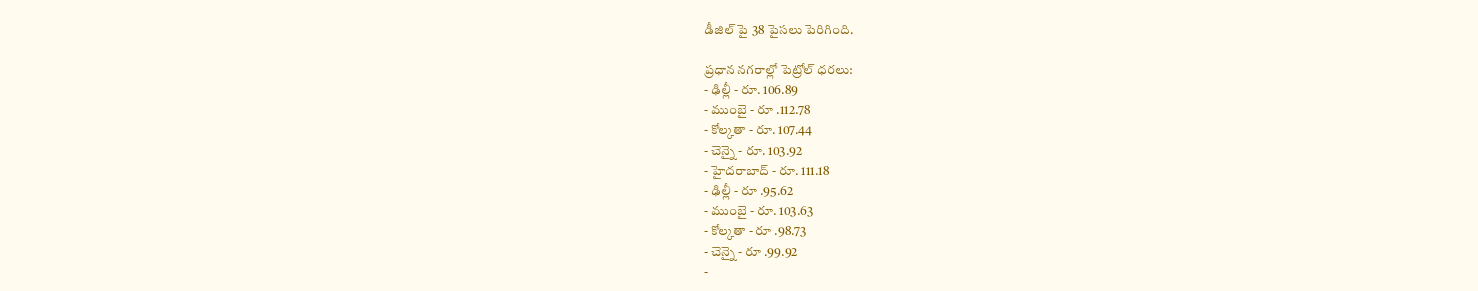డీజిల్ పై 38 పైసలు పెరిగింది.

ప్రధాన నగరాల్లో పెట్రోల్ ధరలు:
- ఢిల్లీ - రూ. 106.89
- ముంబై - రూ .112.78
- కోల్కతా - రూ. 107.44
- చెన్నై - రూ. 103.92
- హైదరాబాద్ - రూ. 111.18
- ఢిల్లీ - రూ .95.62
- ముంబై - రూ. 103.63
- కోల్కతా - రూ .98.73
- చెన్నై - రూ .99.92
-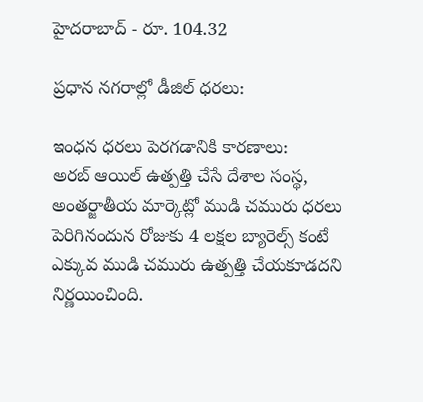హైదరాబాద్ - రూ. 104.32

ప్రధాన నగరాల్లో డీజిల్ ధరలు:

ఇంధన ధరలు పెరగడానికి కారణాలు:
అరబ్ ఆయిల్ ఉత్పత్తి చేసే దేశాల సంస్థ, అంతర్జాతీయ మార్కెట్లో ముడి చమురు ధరలు పెరిగినందున రోజుకు 4 లక్షల బ్యారెల్స్ కంటే ఎక్కువ ముడి చమురు ఉత్పత్తి చేయకూడదని నిర్ణయించింది.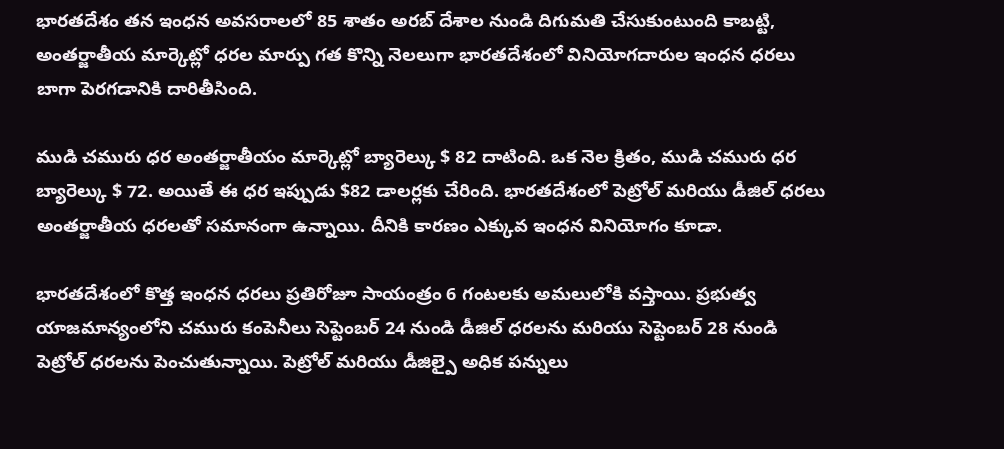భారతదేశం తన ఇంధన అవసరాలలో 85 శాతం అరబ్ దేశాల నుండి దిగుమతి చేసుకుంటుంది కాబట్టి, అంతర్జాతీయ మార్కెట్లో ధరల మార్పు గత కొన్ని నెలలుగా భారతదేశంలో వినియోగదారుల ఇంధన ధరలు బాగా పెరగడానికి దారితీసింది.

ముడి చమురు ధర అంతర్జాతీయం మార్కెట్లో బ్యారెల్కు $ 82 దాటింది. ఒక నెల క్రితం, ముడి చమురు ధర బ్యారెల్కు $ 72. అయితే ఈ ధర ఇప్పుడు $82 డాలర్లకు చేరింది. భారతదేశంలో పెట్రోల్ మరియు డీజిల్ ధరలు అంతర్జాతీయ ధరలతో సమానంగా ఉన్నాయి. దీనికి కారణం ఎక్కువ ఇంధన వినియోగం కూడా.

భారతదేశంలో కొత్త ఇంధన ధరలు ప్రతిరోజూ సాయంత్రం 6 గంటలకు అమలులోకి వస్తాయి. ప్రభుత్వ యాజమాన్యంలోని చమురు కంపెనీలు సెప్టెంబర్ 24 నుండి డీజిల్ ధరలను మరియు సెప్టెంబర్ 28 నుండి పెట్రోల్ ధరలను పెంచుతున్నాయి. పెట్రోల్ మరియు డీజిల్పై అధిక పన్నులు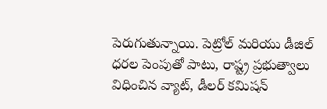పెరుగుతున్నాయి. పెట్రోల్ మరియు డీజిల్ ధరల పెంపుతో పాటు, రాష్ట్ర ప్రభుత్వాలు విధించిన వ్యాట్, డీలర్ కమిషన్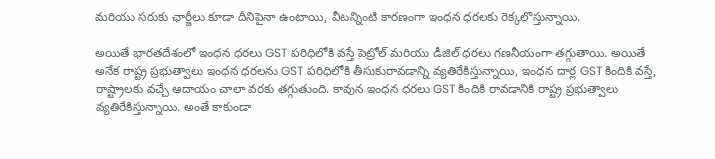మరియు సరుకు ఛార్జీలు కూడా దీనిపైనా ఉంటాయి, వీటన్నింటి కారణంగా ఇంధన ధరలకు రెక్కలొస్తున్నాయి.

అయితే భారతదేశంలో ఇంధన ధరలు GST పరిధిలోకి వస్తే పెట్రోల్ మరియు డీజిల్ ధరలు గణనీయంగా తగ్గుతాయి. అయితే అనేక రాష్ట్ర ప్రభుత్వాలు ఇంధన ధరలను GST పరిధిలోకి తీసుకురావడాన్ని వ్యతిరేకిస్తున్నాయి, ఇంధన దార్ల GST కిందికి వస్తే, రాష్ట్రాలకు వచ్చే ఆదాయం చాలా వరకు తగ్గుతుంది. కావున ఇంధన ధరలు GST కిందికి రావడానికి రాష్ట్ర ప్రభుత్వాలు వ్యతిరేకిస్తున్నాయి. అంతే కాకుండా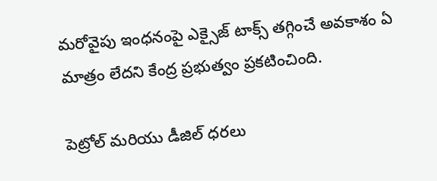మరోవైపు ఇంధనంపై ఎక్సైజ్ టాక్స్ తగ్గించే అవకాశం ఏ మాత్రం లేదని కేంద్ర ప్రభుత్వం ప్రకటించింది.

పెట్రోల్ మరియు డీజిల్ ధరలు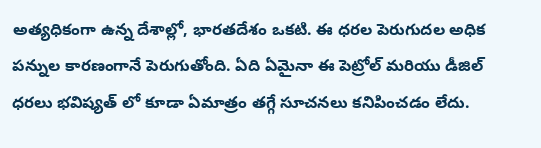అత్యధికంగా ఉన్న దేశాల్లో, భారతదేశం ఒకటి. ఈ ధరల పెరుగుదల అధిక పన్నుల కారణంగానే పెరుగుతోంది. ఏది ఏమైనా ఈ పెట్రోల్ మరియు డీజిల్ ధరలు భవిష్యత్ లో కూడా ఏమాత్రం తగ్గే సూచనలు కనిపించడం లేదు.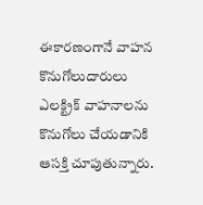ఈకారణంగానే వాహన కొనుగోలుదారులు ఎలక్ట్రిక్ వాహనాలను కొనుగోలు చేయడానికి ఆసక్తి చూపుతున్నారు.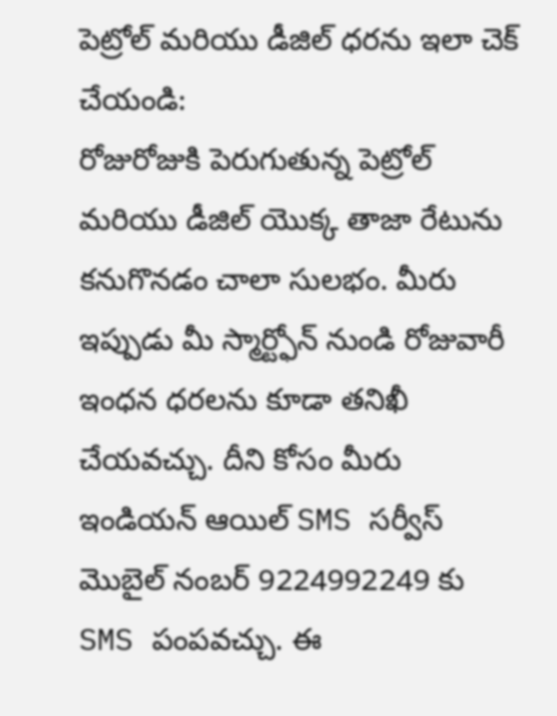పెట్రోల్ మరియు డీజిల్ ధరను ఇలా చెక్ చేయండి:
రోజురోజుకి పెరుగుతున్న పెట్రోల్ మరియు డీజిల్ యొక్క తాజా రేటును కనుగొనడం చాలా సులభం. మీరు ఇప్పుడు మీ స్మార్ట్ఫోన్ నుండి రోజువారీ ఇంధన ధరలను కూడా తనిఖీ చేయవచ్చు. దీని కోసం మీరు ఇండియన్ ఆయిల్ SMS సర్వీస్ మొబైల్ నంబర్ 9224992249 కు SMS పంపవచ్చు. ఈ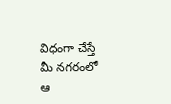విధంగా చేస్తే మీ నగరంలో ఆ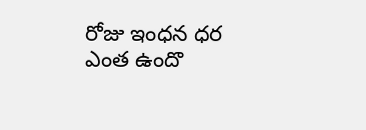రోజు ఇంధన ధర ఎంత ఉందొ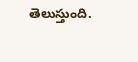తెలుస్తుంది.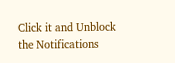Click it and Unblock the Notifications